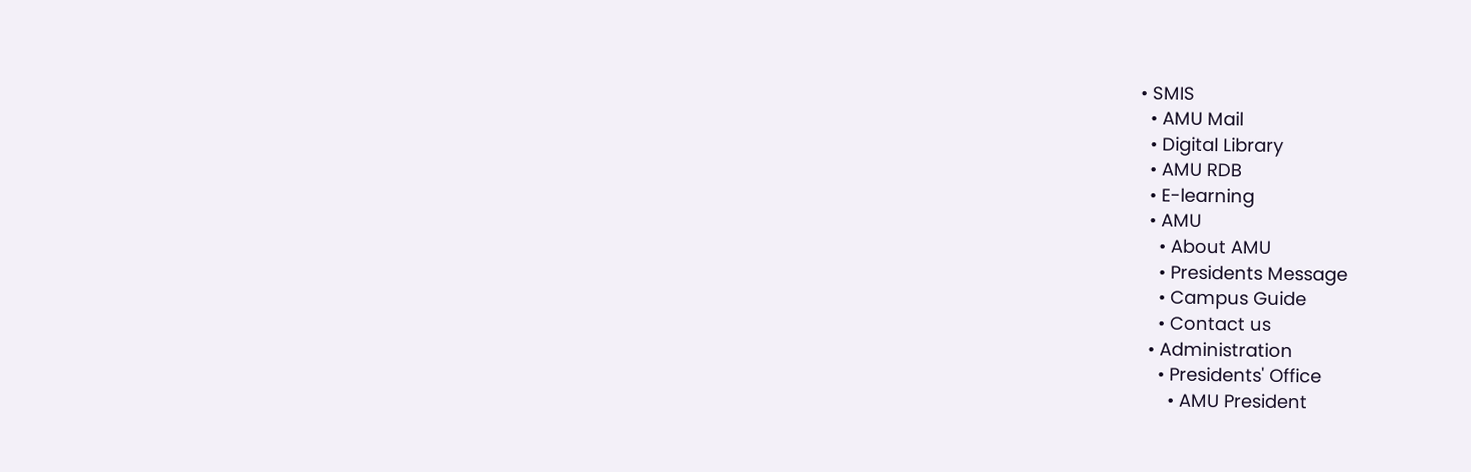• SMIS
  • AMU Mail
  • Digital Library
  • AMU RDB
  • E-learning
  • AMU
    • About AMU
    • Presidents Message
    • Campus Guide
    • Contact us
  • Administration
    • Presidents' Office
      • AMU President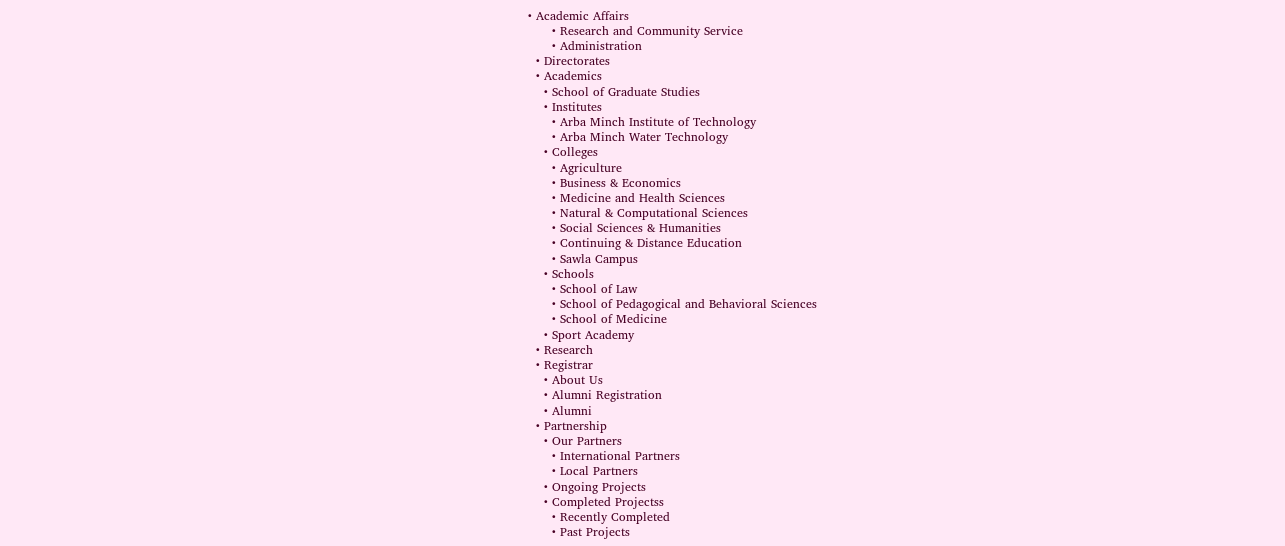• Academic Affairs
      • Research and Community Service
      • Administration
  • Directorates
  • Academics
    • School of Graduate Studies
    • Institutes
      • Arba Minch Institute of Technology
      • Arba Minch Water Technology
    • Colleges
      • Agriculture
      • Business & Economics
      • Medicine and Health Sciences
      • Natural & Computational Sciences
      • Social Sciences & Humanities
      • Continuing & Distance Education
      • Sawla Campus
    • Schools
      • School of Law
      • School of Pedagogical and Behavioral Sciences
      • School of Medicine
    • Sport Academy
  • Research
  • Registrar
    • About Us
    • Alumni Registration
    • Alumni
  • Partnership
    • Our Partners
      • International Partners
      • Local Partners
    • Ongoing Projects
    • Completed Projectss
      • Recently Completed
      • Past Projects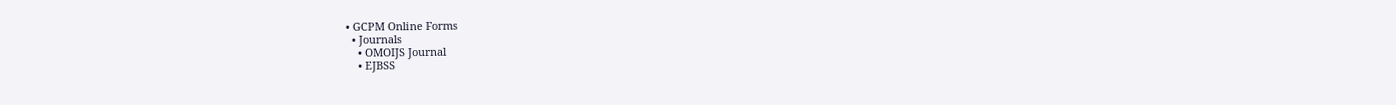• GCPM Online Forms
  • Journals
    • OMOIJS Journal
    • EJBSS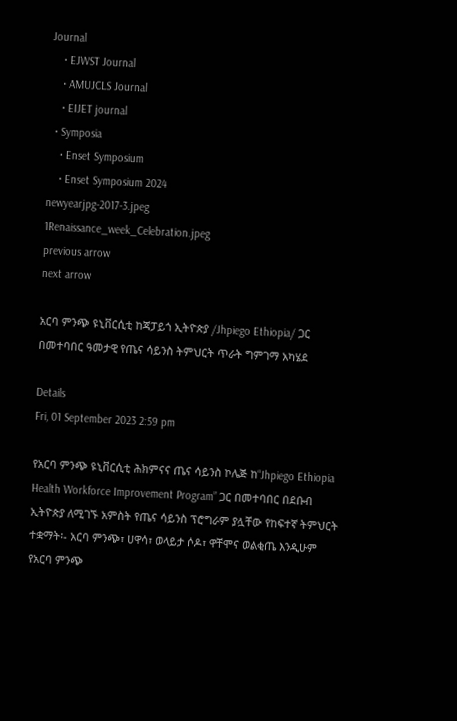Journal
    • EJWST Journal
    • AMUJCLS Journal
    • EIJET journal
  • Symposia
    • Enset Symposium
    • Enset Symposium 2024
newyearjpg-2017-3.jpeg
1Renaissance_week_Celebration.jpeg
previous arrow
next arrow

አርባ ምንጭ ዩኒቨርሲቲ ከጃፓይጎ ኢትዮጵያ /Jhpiego Ethiopia/ ጋር በመተባበር ዓመታዊ የጤና ሳይንስ ትምህርት ጥራት ግምገማ አካሄደ

Details
Fri, 01 September 2023 2:59 pm

የአርባ ምንጭ ዩኒቨርሲቲ ሕክምናና ጤና ሳይንስ ኮሌጅ ከ“Jhpiego Ethiopia Health Workforce Improvement Program” ጋር በመተባበር በደቡብ ኢትዮጵያ ለሚገኙ አምስት የጤና ሳይንስ ፕሮግራም ያሏቸው የከፍተኛ ትምህርት ተቋማት፡- አርባ ምንጭ፣ ሀዋሳ፣ ወላይታ ሶዶ፣ ዋቸሞና ወልቂጤ እንዲሁም የአርባ ምንጭ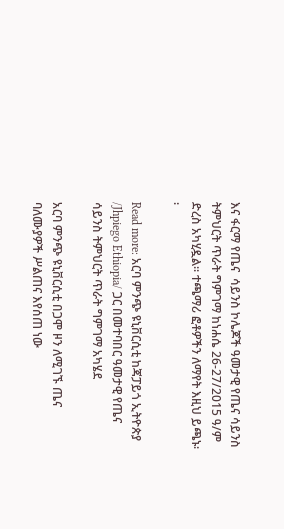እና ፋርማ የጤና  ሳይንስ ኮሌጆች ዓመታዊ የጤና ሳይንስ ትምህርት ጥራት ግምገማ ከነሐሴ 26-27/2015 ዓ/ም ድረስ አካሂዷል፡፡ ተጫማሪ ፎቶዎችን ለማየት እዚህ ይጫኑ፡፡

Read more: አርባ ምንጭ ዩኒቨርሲቲ ከጃፓይጎ ኢትዮጵያ /Jhpiego Ethiopia/ ጋር በመተባበር ዓመታዊ የጤና ሳይንስ ትምህርት ጥራት ግምገማ አካሄደ

አርባ ምንጭ ዩኒቨርሲቲ በጋሞ ዞን ለሚገኙ ጤና ባለሙያዎች ሥልጠና እየሰጠ ነው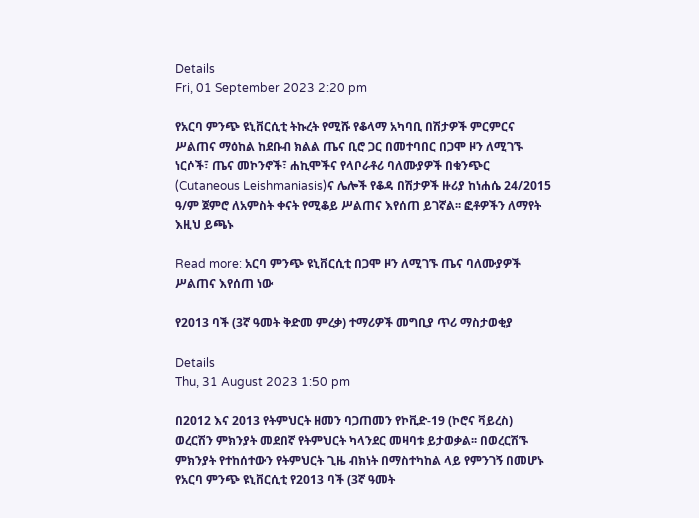Details
Fri, 01 September 2023 2:20 pm

የአርባ ምንጭ ዩኒቨርሲቲ ትኩረት የሚሹ የቆላማ አካባቢ በሽታዎች ምርምርና ሥልጠና ማዕከል ከደቡብ ክልል ጤና ቢሮ ጋር በመተባበር በጋሞ ዞን ለሚገኙ ነርሶች፣ ጤና መኮንኖች፣ ሐኪሞችና የላቦራቶሪ ባለሙያዎች በቁንጭር (Cutaneous Leishmaniasis)ና ሌሎች የቆዳ በሽታዎች ዙሪያ ከነሐሴ 24/2015 ዓ/ም ጀምሮ ለአምስት ቀናት የሚቆይ ሥልጠና እየሰጠ ይገኛል፡፡ ፎቶዎችን ለማየት እዚህ ይጫኑ

Read more: አርባ ምንጭ ዩኒቨርሲቲ በጋሞ ዞን ለሚገኙ ጤና ባለሙያዎች ሥልጠና እየሰጠ ነው

የ2013 ባች (3ኛ ዓመት ቅድመ ምረቃ) ተማሪዎች መግቢያ ጥሪ ማስታወቂያ

Details
Thu, 31 August 2023 1:50 pm

በ2012 እና 2013 የትምህርት ዘመን ባጋጠመን የኮቪድ-19 (ኮሮና ቫይረስ) ወረርሽን ምክንያት መደበኛ የትምህርት ካላንደር መዛባቱ ይታወቃል፡፡ በወረርሽኙ ምክንያት የተከሰተውን የትምህርት ጊዜ ብክነት በማስተካከል ላይ የምንገኝ በመሆኑ የአርባ ምንጭ ዩኒቨርሲቲ የ2013 ባች (3ኛ ዓመት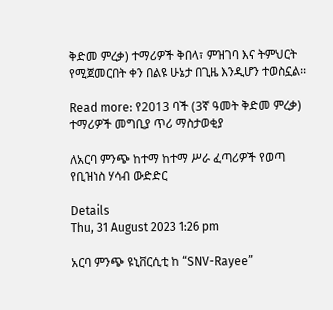ቅድመ ምረቃ) ተማሪዎች ቅበላ፣ ምዝገባ እና ትምህርት የሚጀመርበት ቀን በልዩ ሁኔታ በጊዜ እንዲሆን ተወስኗል፡፡

Read more: የ2013 ባች (3ኛ ዓመት ቅድመ ምረቃ) ተማሪዎች መግቢያ ጥሪ ማስታወቂያ

ለአርባ ምንጭ ከተማ ከተማ ሥራ ፈጣሪዎች የወጣ የቢዝነስ ሃሳብ ውድድር

Details
Thu, 31 August 2023 1:26 pm

አርባ ምንጭ ዩኒቨርሲቲ ከ “SNV-Rayee”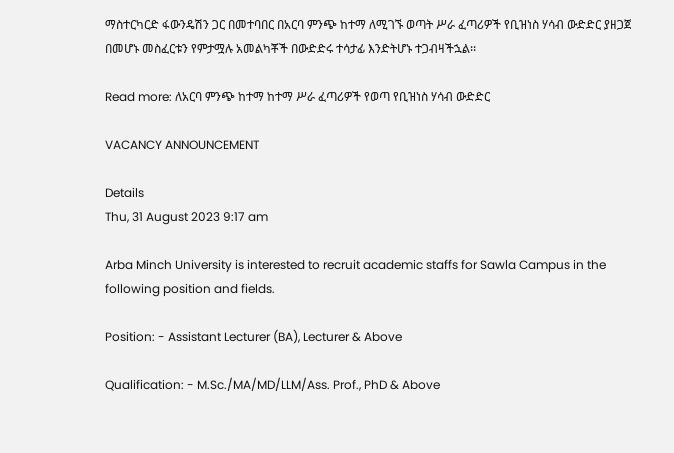ማስተርካርድ ፋውንዴሽን ጋር በመተባበር በአርባ ምንጭ ከተማ ለሚገኙ ወጣት ሥራ ፈጣሪዎች የቢዝነስ ሃሳብ ውድድር ያዘጋጀ በመሆኑ መስፈርቱን የምታሟሉ አመልካቾች በውድድሩ ተሳታፊ እንድትሆኑ ተጋብዛችኋል፡፡

Read more: ለአርባ ምንጭ ከተማ ከተማ ሥራ ፈጣሪዎች የወጣ የቢዝነስ ሃሳብ ውድድር

VACANCY ANNOUNCEMENT

Details
Thu, 31 August 2023 9:17 am

Arba Minch University is interested to recruit academic staffs for Sawla Campus in the following position and fields.

Position: - Assistant Lecturer (BA), Lecturer & Above

Qualification: - M.Sc./MA/MD/LLM/Ass. Prof., PhD & Above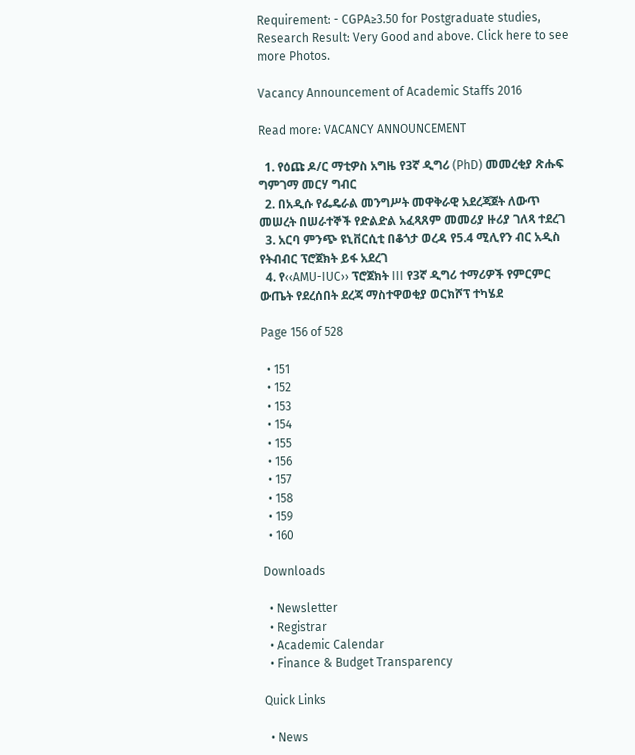Requirement: - CGPA≥3.50 for Postgraduate studies, Research Result: Very Good and above. Click here to see more Photos.

Vacancy Announcement of Academic Staffs 2016

Read more: VACANCY ANNOUNCEMENT

  1. የዕጩ ዶ/ር ማቲዎስ አግዜ የ3ኛ ዲግሪ (PhD) መመረቂያ ጽሑፍ ግምገማ መርሃ ግብር
  2. በአዲሱ የፌዴራል መንግሥት መዋቅራዊ አደረጃጀት ለውጥ መሠረት በሠራተኞች የድልድል አፈጻጸም መመሪያ ዙሪያ ገለጻ ተደረገ
  3. አርባ ምንጭ ዩኒቨርሲቲ በቆጎታ ወረዳ የ5.4 ሚሊየን ብር አዲስ የትብብር ፕሮጀክት ይፋ አደረገ
  4. የ‹‹AMU-IUC›› ፕሮጀክት III የ3ኛ ዲግሪ ተማሪዎች የምርምር ውጤት የደረሰበት ደረጃ ማስተዋወቂያ ወርክሾፕ ተካሄደ

Page 156 of 528

  • 151
  • 152
  • 153
  • 154
  • 155
  • 156
  • 157
  • 158
  • 159
  • 160

Downloads

  • Newsletter
  • Registrar
  • Academic Calendar
  • Finance & Budget Transparency

Quick Links

  • News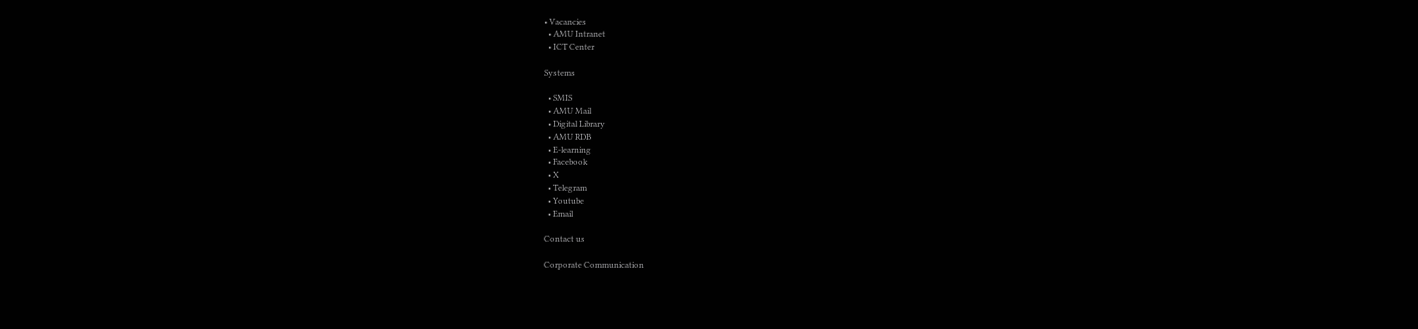• Vacancies
  • AMU Intranet
  • ICT Center

Systems

  • SMIS
  • AMU Mail
  • Digital Library
  • AMU RDB
  • E-learning
  • Facebook
  • X
  • Telegram
  • Youtube
  • Email

Contact us

Corporate Communication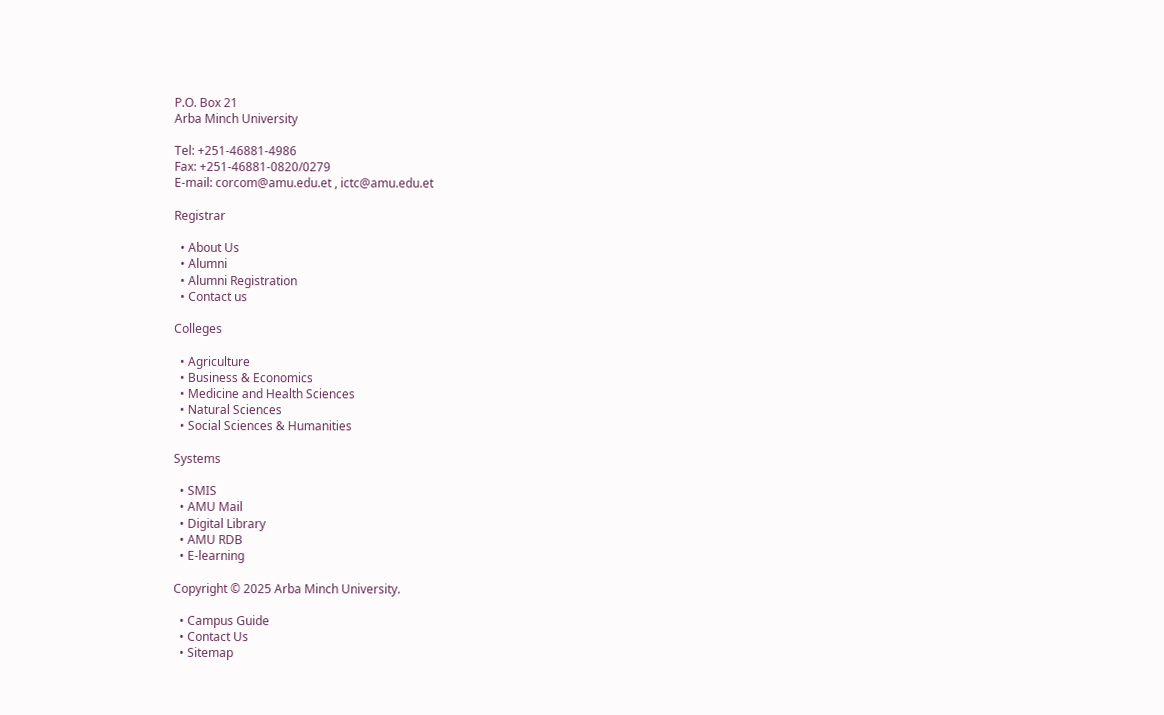P.O. Box 21
Arba Minch University

Tel: +251-46881-4986
Fax: +251-46881-0820/0279
E-mail: corcom@amu.edu.et , ictc@amu.edu.et

Registrar

  • About Us
  • Alumni
  • Alumni Registration
  • Contact us

Colleges

  • Agriculture
  • Business & Economics
  • Medicine and Health Sciences
  • Natural Sciences
  • Social Sciences & Humanities

Systems

  • SMIS
  • AMU Mail
  • Digital Library
  • AMU RDB
  • E-learning

Copyright © 2025 Arba Minch University.

  • Campus Guide
  • Contact Us
  • Sitemap